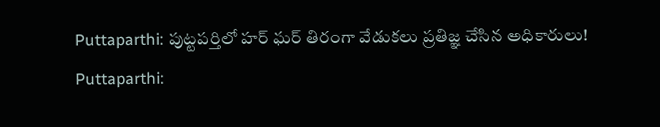Puttaparthi: పుట్టపర్తిలో హర్ ఘర్ తిరంగా వేడుకలు ప్రతిజ్ఞ చేసిన అధికారులు!
Puttaparthi: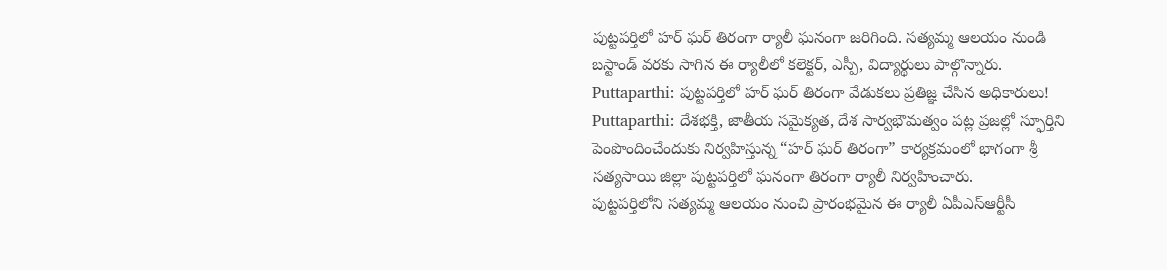పుట్టపర్తిలో హర్ ఘర్ తిరంగా ర్యాలీ ఘనంగా జరిగింది. సత్యమ్మ ఆలయం నుండి బస్టాండ్ వరకు సాగిన ఈ ర్యాలీలో కలెక్టర్, ఎస్పీ, విద్యార్థులు పాల్గొన్నారు.
Puttaparthi: పుట్టపర్తిలో హర్ ఘర్ తిరంగా వేడుకలు ప్రతిజ్ఞ చేసిన అధికారులు!
Puttaparthi: దేశభక్తి, జాతీయ సమైక్యత, దేశ సార్వభౌమత్వం పట్ల ప్రజల్లో స్ఫూర్తిని పెంపొందించేందుకు నిర్వహిస్తున్న “హర్ ఘర్ తిరంగా” కార్యక్రమంలో భాగంగా శ్రీ సత్యసాయి జిల్లా పుట్టపర్తిలో ఘనంగా తిరంగా ర్యాలీ నిర్వహించారు.
పుట్టపర్తిలోని సత్యమ్మ ఆలయం నుంచి ప్రారంభమైన ఈ ర్యాలీ ఏపీఎస్ఆర్టీసీ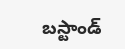బస్టాండ్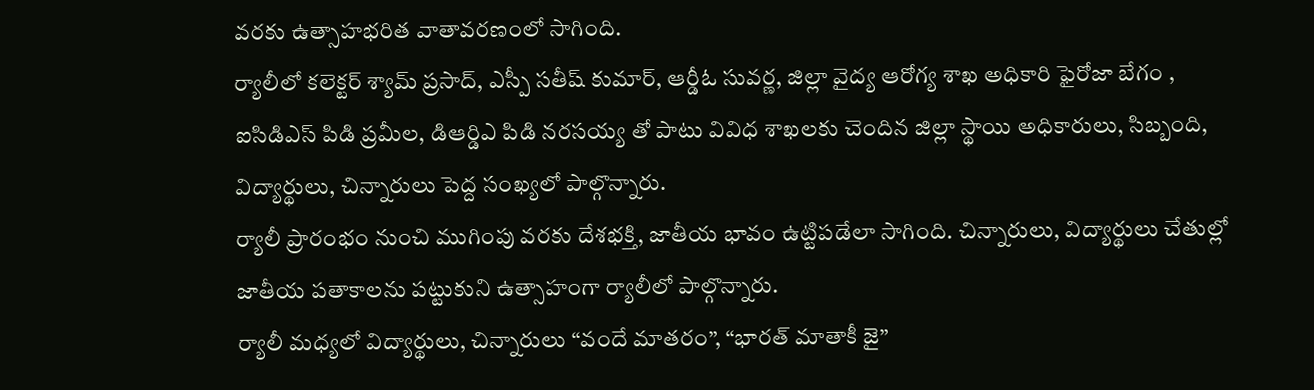వరకు ఉత్సాహభరిత వాతావరణంలో సాగింది.
ర్యాలీలో కలెక్టర్ శ్యామ్ ప్రసాద్, ఎస్పీ సతీష్ కుమార్, ఆర్డీఓ సువర్ణ, జిల్లా వైద్య ఆరోగ్య శాఖ అధికారి ఫైరోజా బేగం , ఐసిడిఎస్ పిడి ప్రమీల, డిఆర్డిఎ పిడి నరసయ్య తో పాటు వివిధ శాఖలకు చెందిన జిల్లా స్థాయి అధికారులు, సిబ్బంది, విద్యార్థులు, చిన్నారులు పెద్ద సంఖ్యలో పాల్గొన్నారు.
ర్యాలీ ప్రారంభం నుంచి ముగింపు వరకు దేశభక్తి, జాతీయ భావం ఉట్టిపడేలా సాగింది. చిన్నారులు, విద్యార్థులు చేతుల్లో జాతీయ పతాకాలను పట్టుకుని ఉత్సాహంగా ర్యాలీలో పాల్గొన్నారు.
ర్యాలీ మధ్యలో విద్యార్థులు, చిన్నారులు “వందే మాతరం”, “భారత్ మాతాకీ జై”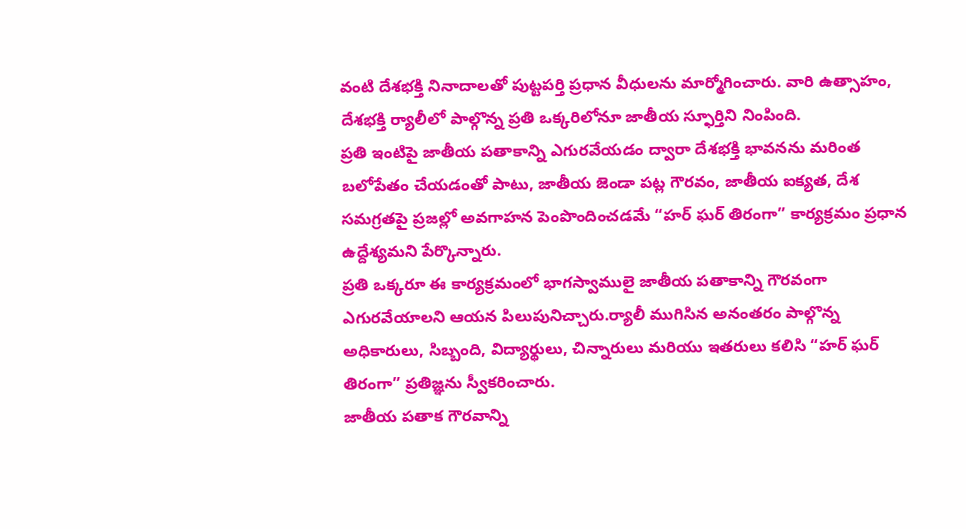వంటి దేశభక్తి నినాదాలతో పుట్టపర్తి ప్రధాన వీధులను మార్మోగించారు. వారి ఉత్సాహం, దేశభక్తి ర్యాలీలో పాల్గొన్న ప్రతి ఒక్కరిలోనూ జాతీయ స్ఫూర్తిని నింపింది.
ప్రతి ఇంటిపై జాతీయ పతాకాన్ని ఎగురవేయడం ద్వారా దేశభక్తి భావనను మరింత బలోపేతం చేయడంతో పాటు, జాతీయ జెండా పట్ల గౌరవం, జాతీయ ఐక్యత, దేశ సమగ్రతపై ప్రజల్లో అవగాహన పెంపొందించడమే “హర్ ఘర్ తిరంగా” కార్యక్రమం ప్రధాన ఉద్దేశ్యమని పేర్కొన్నారు.
ప్రతి ఒక్కరూ ఈ కార్యక్రమంలో భాగస్వాములై జాతీయ పతాకాన్ని గౌరవంగా ఎగురవేయాలని ఆయన పిలుపునిచ్చారు.ర్యాలీ ముగిసిన అనంతరం పాల్గొన్న అధికారులు, సిబ్బంది, విద్యార్థులు, చిన్నారులు మరియు ఇతరులు కలిసి “హర్ ఘర్ తిరంగా” ప్రతిజ్ఞను స్వీకరించారు.
జాతీయ పతాక గౌరవాన్ని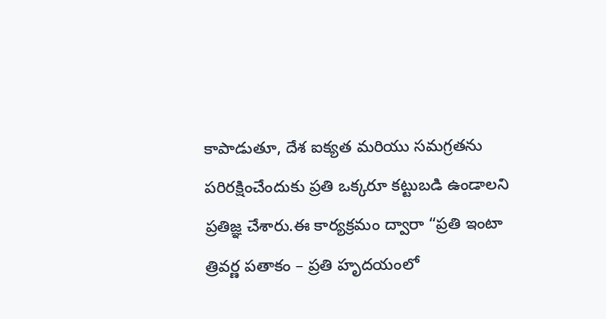కాపాడుతూ, దేశ ఐక్యత మరియు సమగ్రతను పరిరక్షించేందుకు ప్రతి ఒక్కరూ కట్టుబడి ఉండాలని ప్రతిజ్ఞ చేశారు.ఈ కార్యక్రమం ద్వారా “ప్రతి ఇంటా త్రివర్ణ పతాకం – ప్రతి హృదయంలో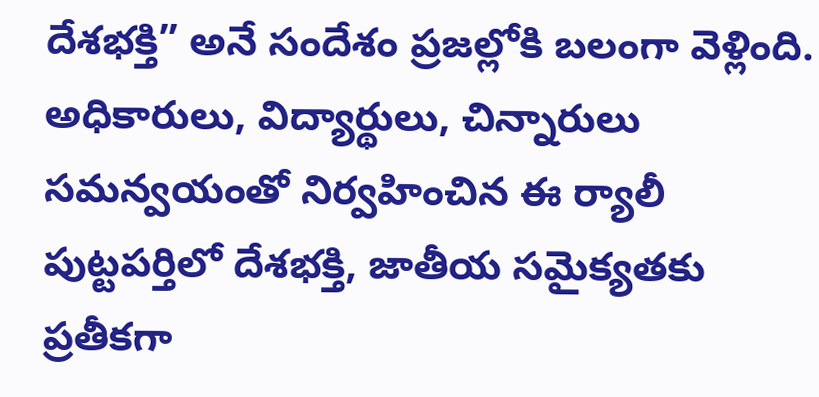దేశభక్తి” అనే సందేశం ప్రజల్లోకి బలంగా వెళ్లింది.
అధికారులు, విద్యార్థులు, చిన్నారులు సమన్వయంతో నిర్వహించిన ఈ ర్యాలీ పుట్టపర్తిలో దేశభక్తి, జాతీయ సమైక్యతకు ప్రతీకగా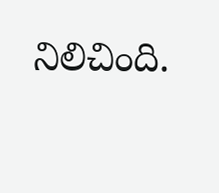నిలిచింది.